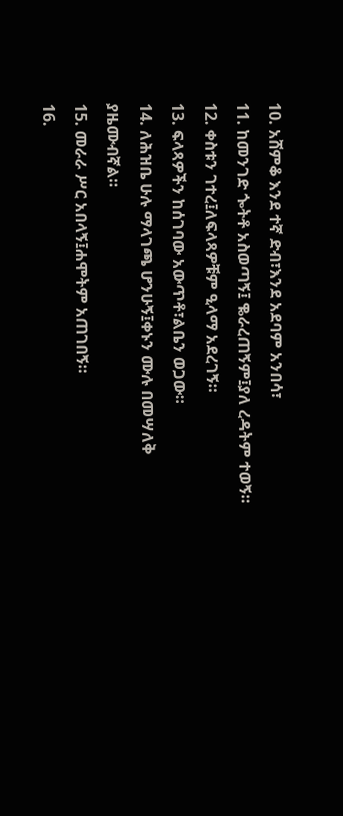10. አሸምቆ እንደ ተኛ ድብ፣እንደ አደባም አንበሳ፣
11. ከመንገድ ጐትቶ አስወጣኝ፤ ቈራረጠኝም፤ያለ ረዳትም ተወኝ።
12. ቀስቱን ገተረ፤ለፍላጻዎቹም ዒላማ አደረገኝ።
13. ፍላጻዎችን ከሰገባው አውጥቶ፣ልቤን ወጋው።
14. ለሕዝቤ ሁሉ ማላገጫ ሆንሁኝ፤ቀኑን ሙሉ በመሣለቅ ያዜሙብኛል።
15. መራራ ሥር አበላኝ፤ሐሞትም አጠገበኝ።
16.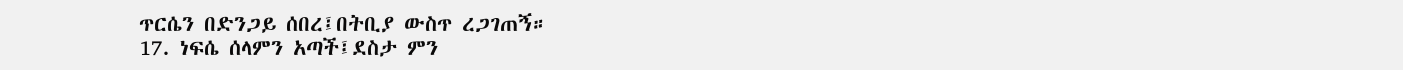ጥርሴን በድንጋይ ሰበረ፤በትቢያ ውስጥ ረጋገጠኝ።
17. ነፍሴ ሰላምን አጣች፤ደስታ ምን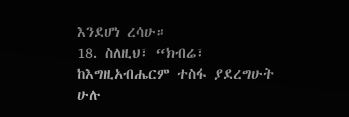እንደሆነ ረሳሁ።
18. ስለዚህ፣ “ክብሬ፣ ከእግዚአብሔርም ተስፋ ያደረግሁት ሁሉ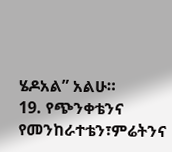ሄዶአል” አልሁ።
19. የጭንቀቴንና የመንከራተቴን፣ምሬትንና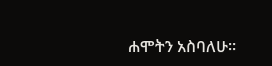ሐሞትን አስባለሁ።